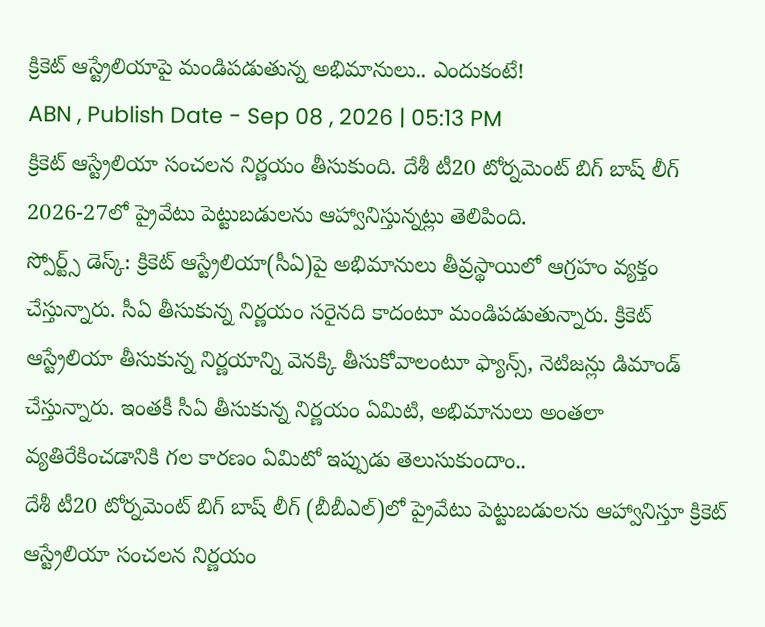క్రికెట్ ఆస్ట్రేలియాపై మండిపడుతున్న అభిమానులు.. ఎందుకంటే!
ABN , Publish Date - Sep 08 , 2026 | 05:13 PM
క్రికెట్ ఆస్ట్రేలియా సంచలన నిర్ణయం తీసుకుంది. దేశీ టీ20 టోర్నమెంట్ బిగ్ బాష్ లీగ్ 2026-27లో ప్రైవేటు పెట్టుబడులను ఆహ్వానిస్తున్నట్లు తెలిపింది.
స్పోర్ట్స్ డెస్క్: క్రికెట్ ఆస్ట్రేలియా(సీఏ)పై అభిమానులు తీవ్రస్థాయిలో ఆగ్రహం వ్యక్తం చేస్తున్నారు. సీఏ తీసుకున్న నిర్ణయం సరైనది కాదంటూ మండిపడుతున్నారు. క్రికెట్ ఆస్ట్రేలియా తీసుకున్న నిర్ణయాన్ని వెనక్కి తీసుకోవాలంటూ ఫ్యాన్స్, నెటిజన్లు డిమాండ్ చేస్తున్నారు. ఇంతకీ సీఏ తీసుకున్న నిర్ణయం ఏమిటి, అభిమానులు అంతలా వ్యతిరేకించడానికి గల కారణం ఏమిటో ఇప్పుడు తెలుసుకుందాం..
దేశీ టీ20 టోర్నమెంట్ బిగ్ బాష్ లీగ్ (బీబీఎల్)లో ప్రైవేటు పెట్టుబడులను ఆహ్వానిస్తూ క్రికెట్ ఆస్ట్రేలియా సంచలన నిర్ణయం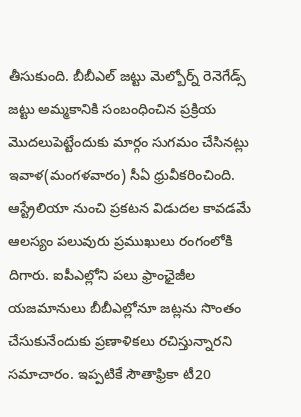తీసుకుంది. బీబీఎల్ జట్టు మెల్బోర్న్ రెనెగేడ్స్ జట్టు అమ్మకానికి సంబంధించిన ప్రక్రియ మొదలుపెట్టేందుకు మార్గం సుగమం చేసినట్లు ఇవాళ(మంగళవారం) సీఏ ధ్రువీకరించింది. ఆస్ట్రేలియా నుంచి ప్రకటన విడుదల కావడమే ఆలస్యం పలువురు ప్రముఖులు రంగంలోకి దిగారు. ఐపీఎల్లోని పలు ఫ్రాంఛైజీల యజమానులు బీబీఎల్లోనూ జట్లను సొంతం చేసుకునేందుకు ప్రణాళికలు రచిస్తున్నారని సమాచారం. ఇప్పటికే సౌతాఫ్రికా టీ20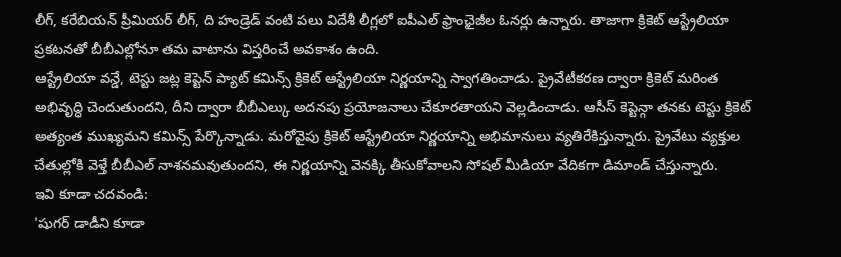లీగ్, కరేబియన్ ప్రీమియర్ లీగ్, ది హండ్రెడ్ వంటి పలు విదేశీ లీగ్లలో ఐపీఎల్ ఫ్రాంఛైజీల ఓనర్లు ఉన్నారు. తాజాగా క్రికెట్ ఆస్ట్రేలియా ప్రకటనతో బీబీఎల్లోనూ తమ వాటాను విస్తరించే అవకాశం ఉంది.
ఆస్ట్రేలియా వన్డే, టెస్టు జట్ల కెప్టెన్ ప్యాట్ కమిన్స్ క్రికెట్ ఆస్ట్రేలియా నిర్ణయాన్ని స్వాగతించాడు. ప్రైవేటీకరణ ద్వారా క్రికెట్ మరింత అభివృద్ధి చెందుతుందని, దీని ద్వారా బీబీఎల్కు అదనపు ప్రయోజనాలు చేకూరతాయని వెల్లడించాడు. ఆసీస్ కెప్టెన్గా తనకు టెస్టు క్రికెట్ అత్యంత ముఖ్యమని కమిన్స్ పేర్కొన్నాడు. మరోవైపు క్రికెట్ ఆస్ట్రేలియా నిర్ణయాన్ని అభిమానులు వ్యతిరేకిస్తున్నారు. ప్రైవేటు వ్యక్తుల చేతుల్లోకి వెళ్తే బీబీఎల్ నాశనమవుతుందని, ఈ నిర్ణయాన్ని వెనక్కి తీసుకోవాలని సోషల్ మీడియా వేదికగా డిమాండ్ చేస్తున్నారు.
ఇవి కూడా చదవండి:
'షుగర్ డాడీని కూడా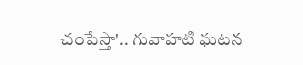చంపేస్తా'.. గువాహటి ఘటన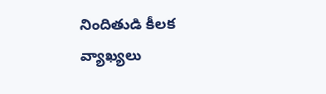నిందితుడి కీలక వ్యాఖ్యలు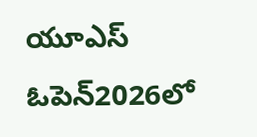యూఎస్ ఓపెన్2026లో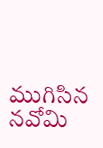ముగిసిన నవోమి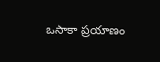ఒసాకా ప్రయాణం